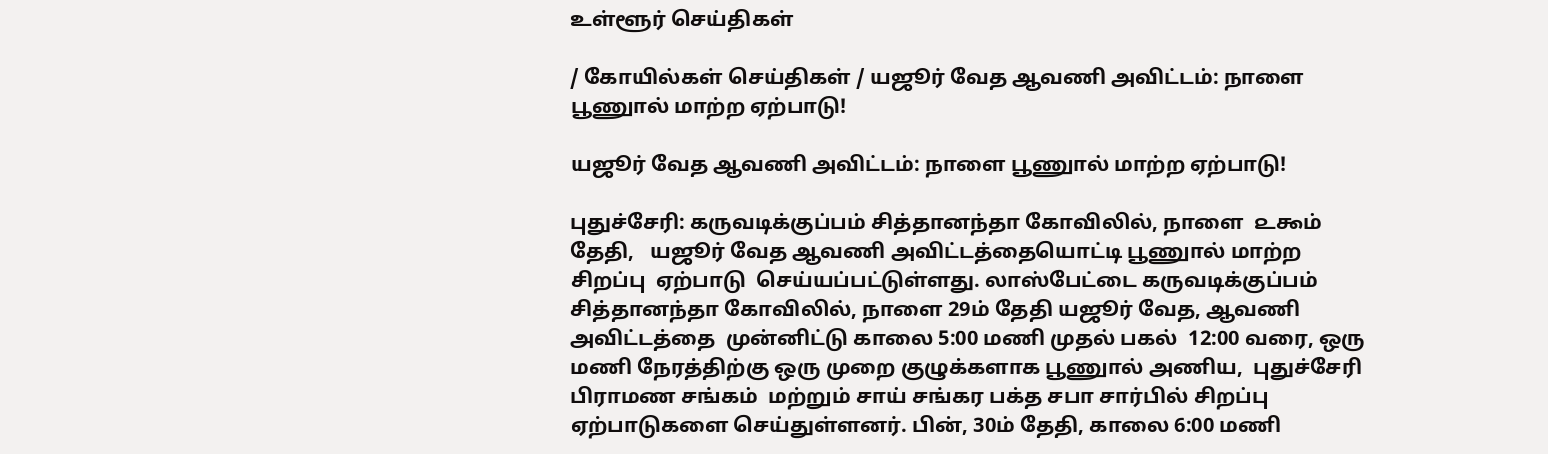உள்ளூர் செய்திகள்

/ கோயில்கள் செய்திகள் / யஜூர் வேத ஆவணி அவிட்டம்: நாளை பூணுால் மாற்ற ஏற்பாடு!

யஜூர் வேத ஆவணி அவிட்டம்: நாளை பூணுால் மாற்ற ஏற்பாடு!

புதுச்சேரி: கருவடிக்குப்பம் சித்தானந்தா கோவிலில், நாளை  ௨௯ம் தேதி,   யஜூர் வேத ஆவணி அவிட்டத்தையொட்டி பூணுால் மாற்ற சிறப்பு  ஏற்பாடு  செய்யப்பட்டுள்ளது. லாஸ்பேட்டை கருவடிக்குப்பம் சித்தானந்தா கோவிலில், நாளை 29ம் தேதி யஜூர் வேத, ஆவணி அவிட்டத்தை  முன்னிட்டு காலை 5:00 மணி முதல் பகல்  12:00 வரை, ஒரு மணி நேரத்திற்கு ஒரு முறை குழுக்களாக பூணுால் அணிய,  புதுச்சேரி பிராமண சங்கம்  மற்றும் சாய் சங்கர பக்த சபா சார்பில் சிறப்பு  ஏற்பாடுகளை செய்துள்ளனர். பின், 30ம் தேதி, காலை 6:00 மணி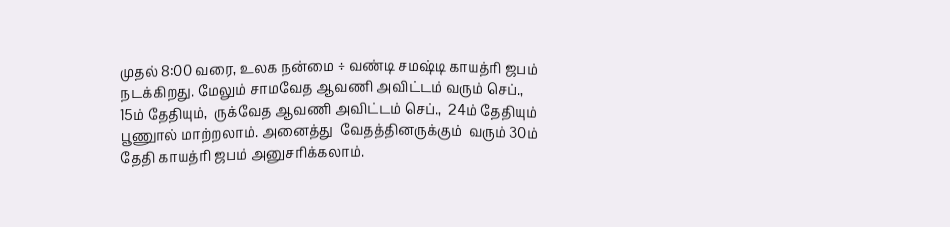முதல் 8:00 வரை, உலக நன்மை ÷ வண்டி சமஷ்டி காயத்ரி ஜபம் நடக்கிறது. மேலும் சாமவேத ஆவணி அவிட்டம் வரும் செப்., 15ம் தேதியும்,  ருக்வேத ஆவணி அவிட்டம் செப்.,  24ம் தேதியும் பூணுால் மாற்றலாம். அனைத்து  வேதத்தினருக்கும்  வரும் 30ம் தேதி காயத்ரி ஜபம் அனுசரிக்கலாம்.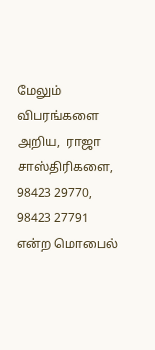மேலும் விபரங்களை அறிய,  ராஜா சாஸ்திரிகளை, 98423 29770,  98423 27791 என்ற மொபைல்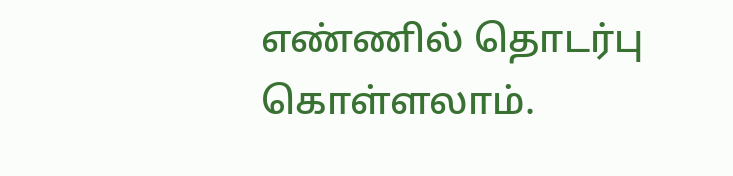எண்ணில் தொடர்பு கொள்ளலாம்.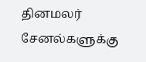தினமலர் சேனல்களுக்கு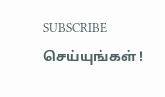SUBSCRIBE செய்யுங்கள் !